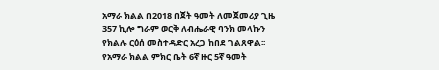አማራ ክልል በ2018 በጀት ዓመት ለመጀመሪያ ጊዜ 357 ኪሎ ግራም ወርቅ ለብሔራዊ ባንክ መላኩን የክልሉ ርዕሰ መስተዳድር አረጋ ከበደ ገልጸዋል፡፡
የአማራ ክልል ምክር ቤት 6ኛ ዙር 5ኛ ዓመት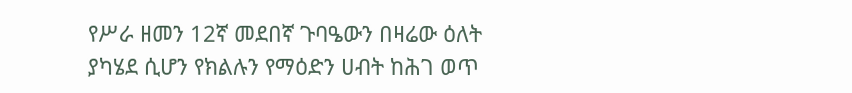የሥራ ዘመን 12ኛ መደበኛ ጉባዔውን በዛሬው ዕለት ያካሄደ ሲሆን የክልሉን የማዕድን ሀብት ከሕገ ወጥ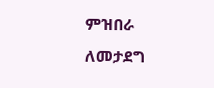ምዝበራ ለመታደግ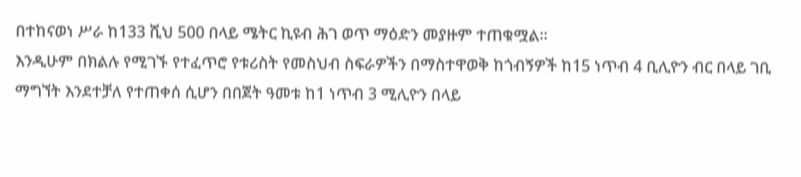በተከናወነ ሥራ ከ133 ሺህ 500 በላይ ሜትር ኪዩብ ሕገ ወጥ ማዕድን መያዙም ተጠቁሟል።
እንዲሁም በክልሉ የሚገኙ የተፈጥሮ የቱሪስት የመስህብ ስፍራዎችን በማስተዋወቅ ከጎብኝዎች ከ15 ነጥብ 4 ቢሊዮን ብር በላይ ገቢ ማግኘት እንደተቻለ የተጠቀሰ ሲሆን በበጀት ዓመቱ ከ1 ነጥብ 3 ሚሊዮን በላይ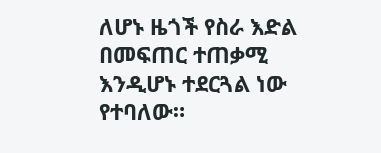ለሆኑ ዜጎች የስራ እድል በመፍጠር ተጠቃሚ እንዲሆኑ ተደርጓል ነው የተባለው።